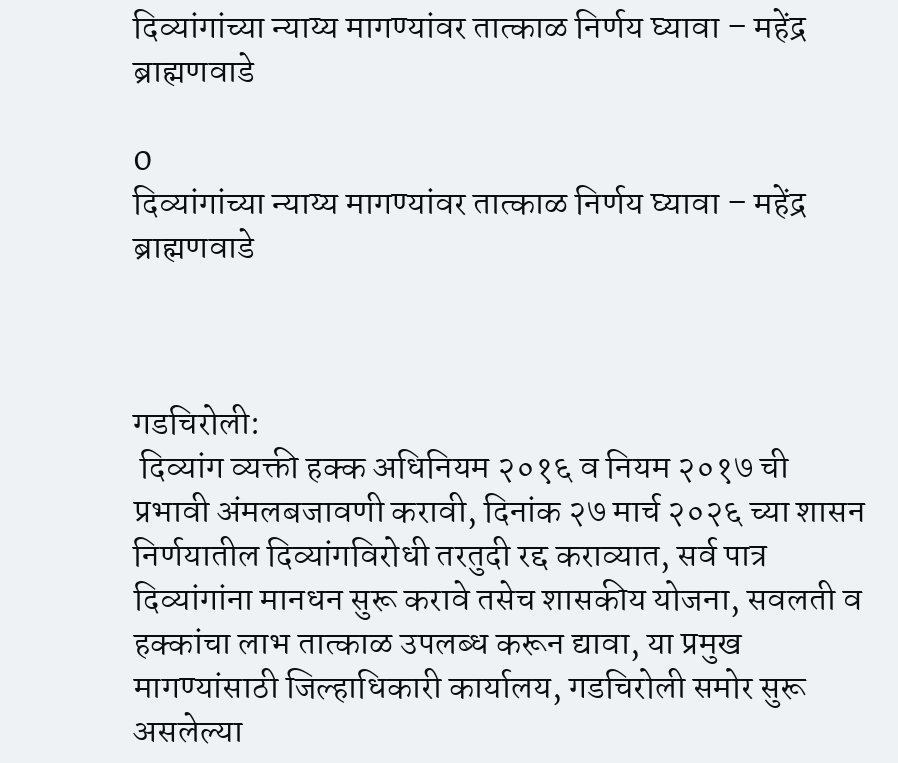दिव्यांगांच्या न्याय्य मागण्यांवर तात्काळ निर्णय घ्यावा – महेंद्र ब्राह्मणवाडे

0
दिव्यांगांच्या न्याय्य मागण्यांवर तात्काळ निर्णय घ्यावा – महेंद्र ब्राह्मणवाडे



गडचिरोली:
 दिव्यांग व्यक्ती हक्क अधिनियम २०१६ व नियम २०१७ ची प्रभावी अंमलबजावणी करावी, दिनांक २७ मार्च २०२६ च्या शासन निर्णयातील दिव्यांगविरोधी तरतुदी रद्द कराव्यात, सर्व पात्र दिव्यांगांना मानधन सुरू करावे तसेच शासकीय योजना, सवलती व हक्कांचा लाभ तात्काळ उपलब्ध करून द्यावा, या प्रमुख मागण्यांसाठी जिल्हाधिकारी कार्यालय, गडचिरोली समोर सुरू असलेल्या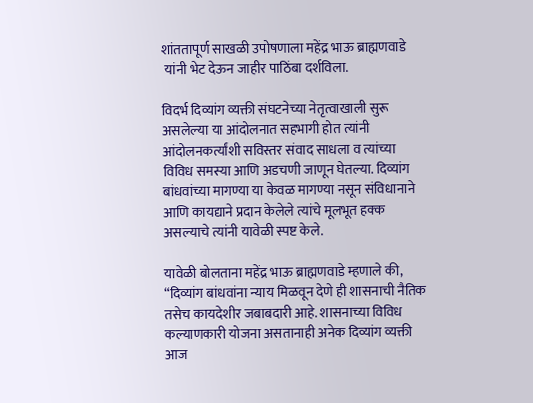शांततापूर्ण साखळी उपोषणाला महेंद्र भाऊ ब्राह्मणवाडे
 यांनी भेट देऊन जाहीर पाठिंबा दर्शविला.

विदर्भ दिव्यांग व्यक्ती संघटनेच्या नेतृत्वाखाली सुरू असलेल्या या आंदोलनात सहभागी होत त्यांनी आंदोलनकर्त्यांशी सविस्तर संवाद साधला व त्यांच्या विविध समस्या आणि अडचणी जाणून घेतल्या. दिव्यांग बांधवांच्या मागण्या या केवळ मागण्या नसून संविधानाने आणि कायद्याने प्रदान केलेले त्यांचे मूलभूत हक्क असल्याचे त्यांनी यावेळी स्पष्ट केले.

यावेळी बोलताना महेंद्र भाऊ ब्राह्मणवाडे म्हणाले की, “दिव्यांग बांधवांना न्याय मिळवून देणे ही शासनाची नैतिक तसेच कायदेशीर जबाबदारी आहे. शासनाच्या विविध कल्याणकारी योजना असतानाही अनेक दिव्यांग व्यक्ती आज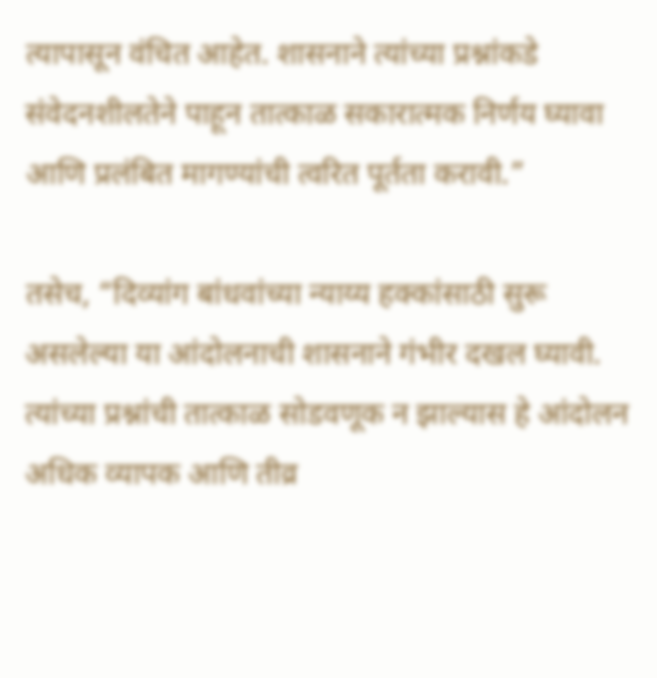त्यापासून वंचित आहेत. शासनाने त्यांच्या प्रश्नांकडे संवेदनशीलतेने पाहून तात्काळ सकारात्मक निर्णय घ्यावा आणि प्रलंबित मागण्यांची त्वरित पूर्तता करावी.”

तसेच, “दिव्यांग बांधवांच्या न्याय्य हक्कांसाठी सुरू असलेल्या या आंदोलनाची शासनाने गंभीर दखल घ्यावी. त्यांच्या प्रश्नांची तात्काळ सोडवणूक न झाल्यास हे आंदोलन अधिक व्यापक आणि तीव्र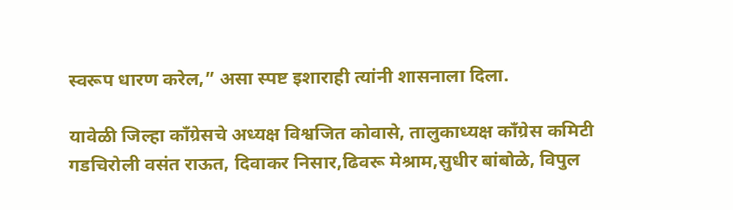स्वरूप धारण करेल,” असा स्पष्ट इशाराही त्यांनी शासनाला दिला.

यावेळी जिल्हा काँग्रेसचे अध्यक्ष विश्वजित कोवासे, तालुकाध्यक्ष काँग्रेस कमिटी गडचिरोली वसंत राऊत, दिवाकर निसार,ढिवरू मेश्राम,सुधीर बांबोळे, विपुल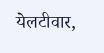येलटीवार,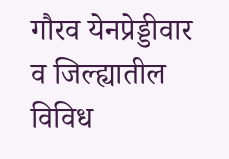गौरव येनप्रेड्डीवार व जिल्ह्यातील विविध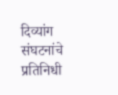दिव्यांग संघटनांचे प्रतिनिधी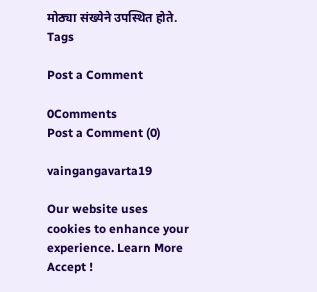मोठ्या संख्येने उपस्थित होते.
Tags

Post a Comment

0Comments
Post a Comment (0)

vaingangavarta19

Our website uses cookies to enhance your experience. Learn More
Accept !